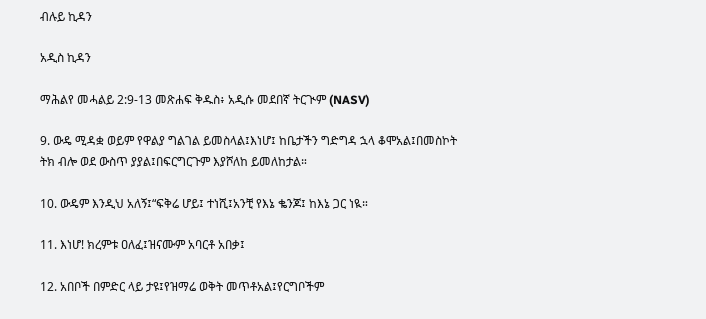ብሉይ ኪዳን

አዲስ ኪዳን

ማሕልየ መሓልይ 2:9-13 መጽሐፍ ቅዱስ፥ አዲሱ መደበኛ ትርጒም (NASV)

9. ውዴ ሚዳቋ ወይም የዋልያ ግልገል ይመስላል፤እነሆ፤ ከቤታችን ግድግዳ ኋላ ቆሞአል፤በመስኮት ትክ ብሎ ወደ ውስጥ ያያል፤በፍርግርጉም እያሾለከ ይመለከታል።

10. ውዴም እንዲህ አለኝ፤“ፍቅሬ ሆይ፤ ተነሺ፤አንቺ የእኔ ቈንጆ፤ ከእኔ ጋር ነዪ።

11. እነሆ! ክረምቱ ዐለፈ፤ዝናሙም አባርቶ አበቃ፤

12. አበቦች በምድር ላይ ታዩ፤የዝማሬ ወቅት መጥቶአል፤የርግቦችም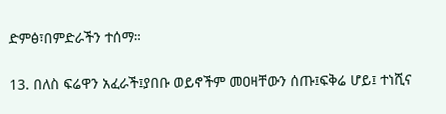ድምፅ፣በምድራችን ተሰማ።

13. በለስ ፍሬዋን አፈራች፤ያበቡ ወይኖችም መዐዛቸውን ሰጡ፤ፍቅሬ ሆይ፤ ተነሺና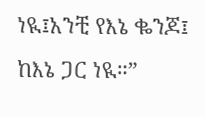ነዪ፤አንቺ የእኔ ቈንጆ፤ ከእኔ ጋር ነዪ።”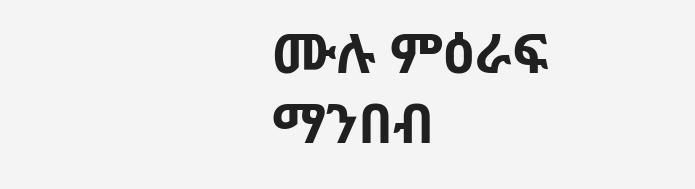ሙሉ ምዕራፍ ማንበብ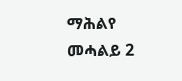ማሕልየ መሓልይ 2